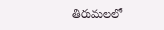తిరుమలలో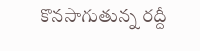కొనసాగుతున్న రద్దీ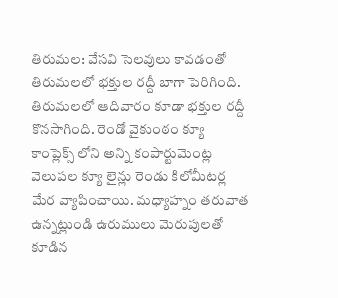తిరుమల: వేసవి సెలవులు కావడంతో తిరుమలలో భక్తుల రద్దీ బాగా పెరిగింది. తిరుమలలో ఆదివారం కూడా భక్తుల రద్దీ కొనసాగింది. రెండో వైకుంఠం క్యూ కాంప్లెక్స్ లోని అన్ని కంపార్టుమెంట్ల వెలుపల క్యూ లైన్లు రెండు కిలోమీటర్ల మేర వ్యాపించాయి. మధ్యాహ్నం తరువాత ఉన్నట్లుండి ఉరుములు మెరుపులతో కూడిన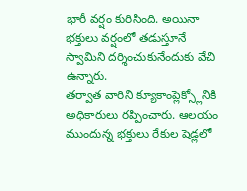భారీ వర్షం కురిసింది. అయినా భక్తులు వర్షంలో తడుస్తూనే స్వామిని దర్శించుకునేందుకు వేచి ఉన్నారు.
తర్వాత వారిని క్యూకాంప్లెక్స్లోనికి అధికారులు రప్పించారు. ఆలయం ముందున్న భక్తులు రేకుల షెడ్లలో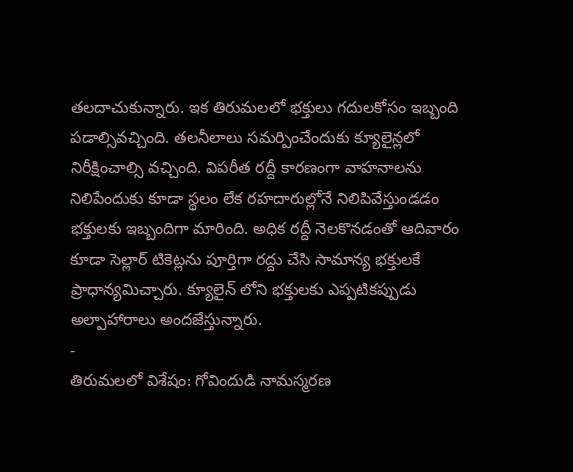తలదాచుకున్నారు. ఇక తిరుమలలో భక్తులు గదులకోసం ఇబ్బంది పడాల్సివచ్చింది. తలనీలాలు సమర్పించేందుకు క్యూలైన్లలో నిరీక్షించాల్సి వచ్చింది. విపరీత రద్దీ కారణంగా వాహనాలను నిలిపేందుకు కూడా స్థలం లేక రహదారుల్లోనే నిలిపివేస్తుండడం భక్తులకు ఇబ్బందిగా మారింది. అధిక రద్దీ నెలకొనడంతో ఆదివారం కూడా సెల్లార్ టికెట్లను పూర్తిగా రద్దు చేసి సామాన్య భక్తులకే ప్రాధాన్యమిచ్చారు. క్యూలైన్ లోని భక్తులకు ఎప్పటికప్పుడు అల్పాహారాలు అందజేస్తున్నారు.
-
తిరుమలలో విశేషం: గోవిందుడి నామస్మరణ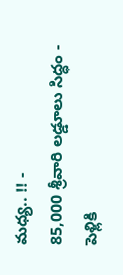మధ్య.. !! -
85,000 శ్రీవారి లడ్డూలు సిద్ధం -
పెళ్లికి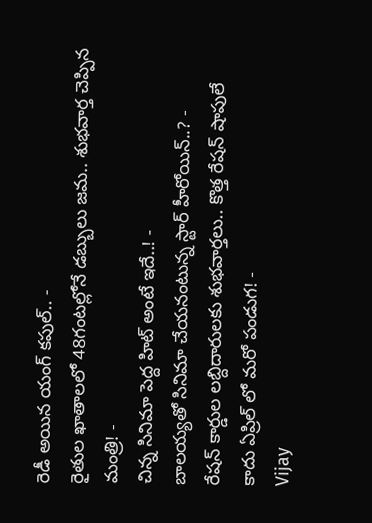రెడీ అయిన యంగ్ కపుల్.. -
రైతుల ఖాతాలలో 48గంటల్లోనే డబ్బులు జమ.. శుభవార్త చెప్పిన మంత్రి! -
చిన్న సినిమా పెద్ద హిట్ అంటే ఇదే..! -
బాలయ్యతో సినిమా చేయనంటున్న స్టార్ హీరోయిన్..? -
రేషన్ కార్డుల లబ్దిదారులకు శుభవార్తలు.. కొత్త రేషన్ షాపులే కాదు ఏప్రిల్ లో మరో పండుగ! -
Vijay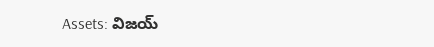Assets: విజయ్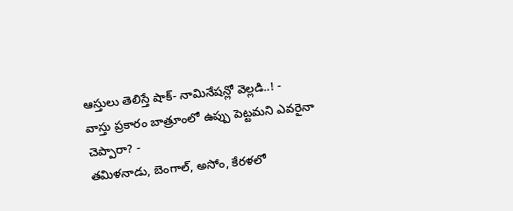ఆస్తులు తెలిస్తే షాక్- నామినేషన్లో వెల్లడి..! -
వాస్తు ప్రకారం బాత్రూంలో ఉప్పు పెట్టమని ఎవరైనా చెప్పారా? -
తమిళనాడు, బెంగాల్, అసోం, కేరళలో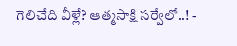గెలిచేది వీళ్లే? ఆత్మసాక్షి సర్వేలో..! -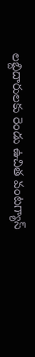లబ్దిదారులకు రెండు ఉచిత వంటగ్యాస్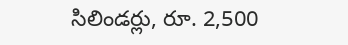సిలిండర్లు, రూ. 2,500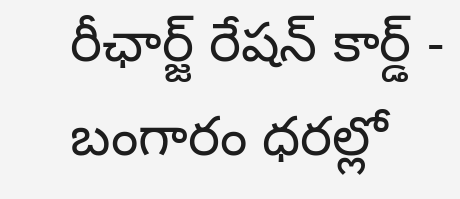రీఛార్జ్ రేషన్ కార్డ్ -
బంగారం ధరల్లో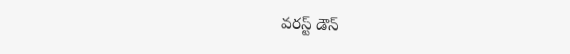వరస్ట్ డౌన్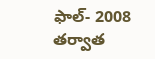ఫాల్- 2008 తర్వాత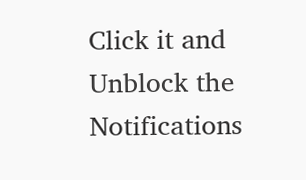Click it and Unblock the Notifications